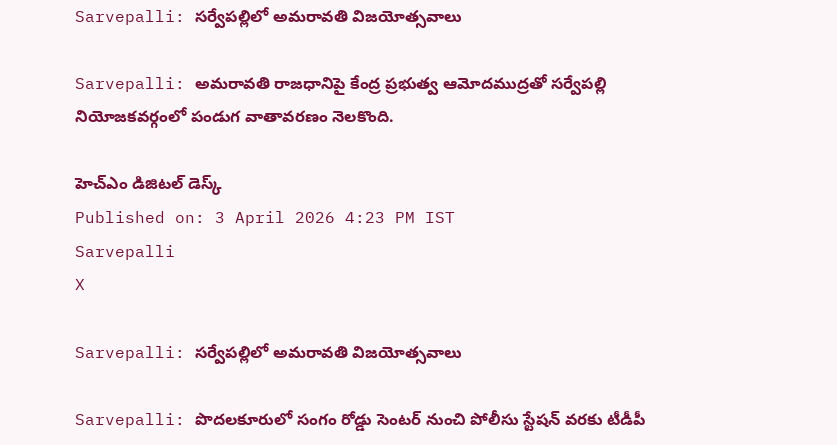Sarvepalli: సర్వేపల్లిలో అమరావతి విజయోత్సవాలు

Sarvepalli: అమరావతి రాజధానిపై కేంద్ర ప్రభుత్వ ఆమోదముద్రతో సర్వేపల్లి నియోజకవర్గంలో పండుగ వాతావరణం నెలకొంది.

హెచ్ఎం డిజిటల్ డెస్క్
Published on: 3 April 2026 4:23 PM IST
Sarvepalli
X

Sarvepalli: సర్వేపల్లిలో అమరావతి విజయోత్సవాలు

Sarvepalli: పొదలకూరులో సంగం రోడ్డు సెంటర్ నుంచి పోలీసు స్టేషన్ వరకు టీడీపీ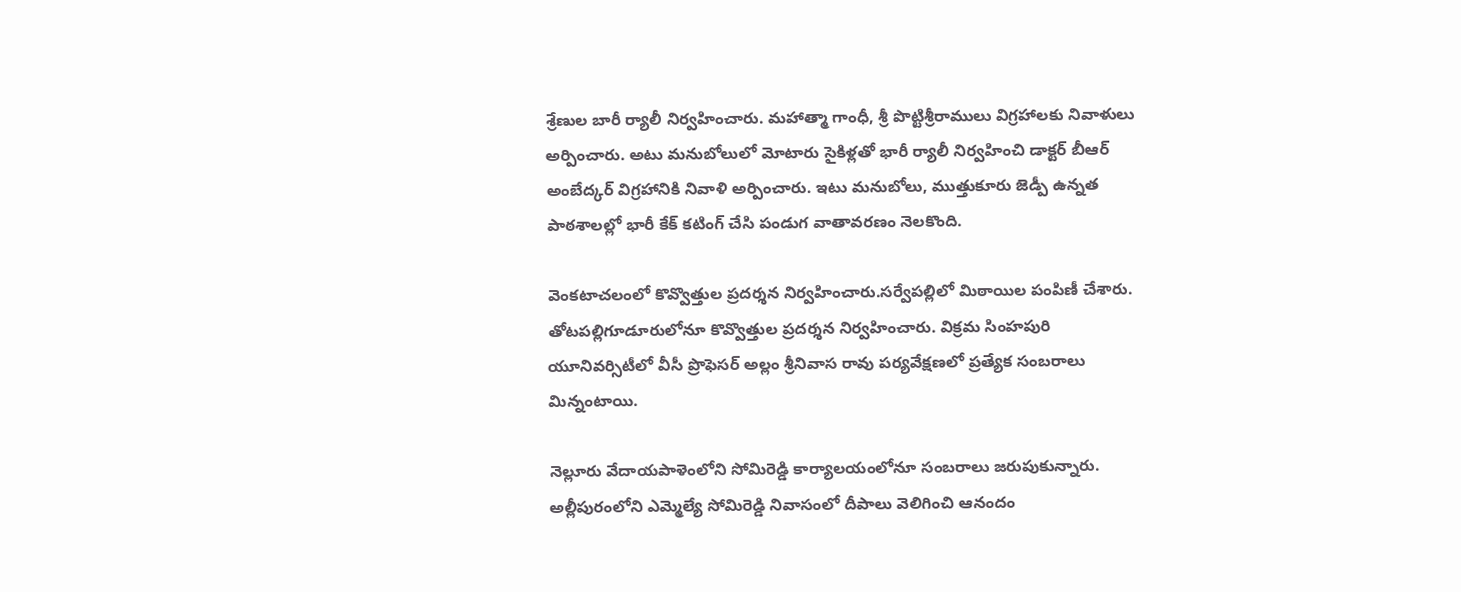శ్రేణుల బారీ ర్యాలీ నిర్వహించారు. మహాత్మా గాంధీ, శ్రీ పొట్టిశ్రీరాములు విగ్రహాలకు నివాళులు అర్పించారు. అటు మనుబోలులో మోటారు సైకిళ్లతో భారీ ర్యాలీ నిర్వహించి డాక్టర్ బీఆర్ అంబేద్కర్ విగ్రహానికి నివాళి అర్పించారు. ఇటు మనుబోలు, ముత్తుకూరు జెడ్పీ ఉన్నత పాఠశాలల్లో భారీ కేక్ కటింగ్ చేసి పండుగ వాతావరణం నెలకొంది.

వెంకటాచలంలో కొవ్వొత్తుల ప్రదర్శన నిర్వహించారు.సర్వేపల్లిలో మిఠాయిల పంపిణీ చేశారు. తోటపల్లిగూడూరులోనూ కొవ్వొత్తుల ప్రదర్శన నిర్వహించారు. విక్రమ సింహపురి యూనివర్సిటీలో వీసీ ప్రొఫెసర్ అల్లం శ్రీనివాస రావు పర్యవేక్షణలో ప్రత్యేక సంబరాలు మిన్నంటాయి.

నెల్లూరు వేదాయపాళెంలోని సోమిరెడ్డి కార్యాలయంలోనూ సంబరాలు జరుపుకున్నారు. అల్లీపురంలోని ఎమ్మెల్యే సోమిరెడ్డి నివాసంలో దీపాలు వెలిగించి ఆనందం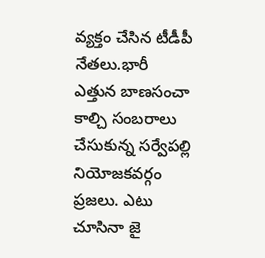వ్యక్తం చేసిన టీడీపీ నేతలు.భారీ ఎత్తున బాణసంచా కాల్చి సంబరాలు చేసుకున్న సర్వేపల్లి నియోజకవర్గం ప్రజలు. ఎటు చూసినా జై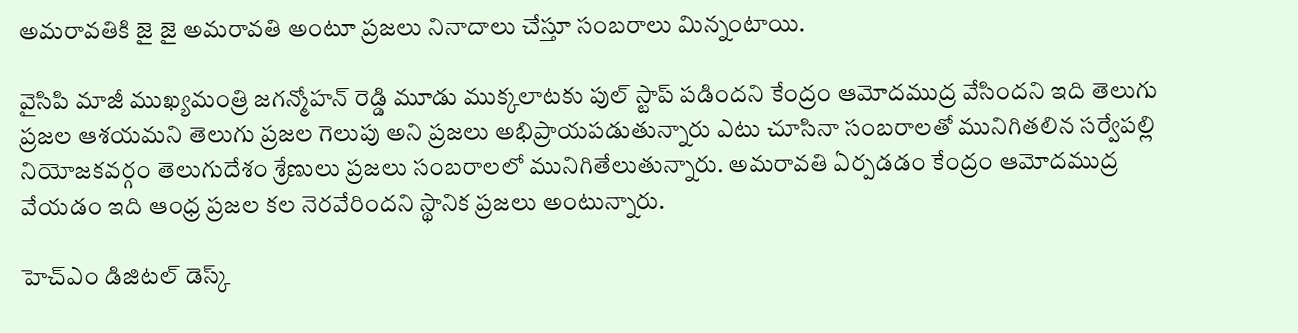అమరావతికి జై జై అమరావతి అంటూ ప్రజలు నినాదాలు చేస్తూ సంబరాలు మిన్నంటాయి.

వైసిపి మాజీ ముఖ్యమంత్రి జగన్మోహన్ రెడ్డి మూడు ముక్కలాటకు పుల్ స్టాప్ పడిందని కేంద్రం ఆమోదముద్ర వేసిందని ఇది తెలుగు ప్రజల ఆశయమని తెలుగు ప్రజల గెలుపు అని ప్రజలు అభిప్రాయపడుతున్నారు ఎటు చూసినా సంబరాలతో మునిగితలిన సర్వేపల్లి నియోజకవర్గం తెలుగుదేశం శ్రేణులు ప్రజలు సంబరాలలో మునిగితేలుతున్నారు. అమరావతి ఏర్పడడం కేంద్రం ఆమోదముద్ర వేయడం ఇది ఆంధ్ర ప్రజల కల నెరవేరిందని స్థానిక ప్రజలు అంటున్నారు.

హెచ్ఎం డిజిటల్ డెస్క్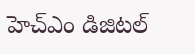హెచ్ఎం డిజిటల్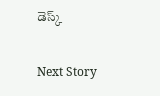డెస్క్

Next Story